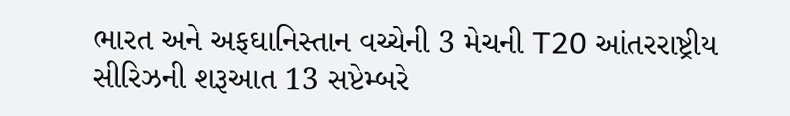ભારત અને અફઘાનિસ્તાન વચ્ચેની 3 મેચની T20 આંતરરાષ્ટ્રીય સીરિઝની શરૂઆત 13 સપ્ટેમ્બરે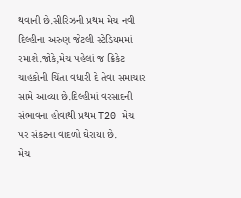થવાની છે.સીરિઝની પ્રથમ મેચ નવી દિલ્હીના અરુણ જેટલી સ્ટેડિયમમાં રમાશે.જોકે,મેચ પહેલાં જ ક્રિકેટ ચાહકોની ચિંતા વધારી દે તેવા સમાચાર સામે આવ્યા છે.દિલ્હીમાં વરસાદની સંભાવના હોવાથી પ્રથમ T20 મેચ પર સંકટના વાદળો ઘેરાયા છે.
મેચ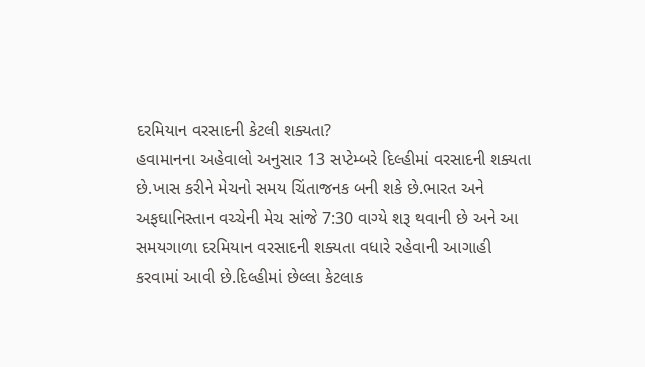દરમિયાન વરસાદની કેટલી શક્યતા?
હવામાનના અહેવાલો અનુસાર 13 સપ્ટેમ્બરે દિલ્હીમાં વરસાદની શક્યતા છે.ખાસ કરીને મેચનો સમય ચિંતાજનક બની શકે છે.ભારત અને અફઘાનિસ્તાન વચ્ચેની મેચ સાંજે 7:30 વાગ્યે શરૂ થવાની છે અને આ સમયગાળા દરમિયાન વરસાદની શક્યતા વધારે રહેવાની આગાહી કરવામાં આવી છે.દિલ્હીમાં છેલ્લા કેટલાક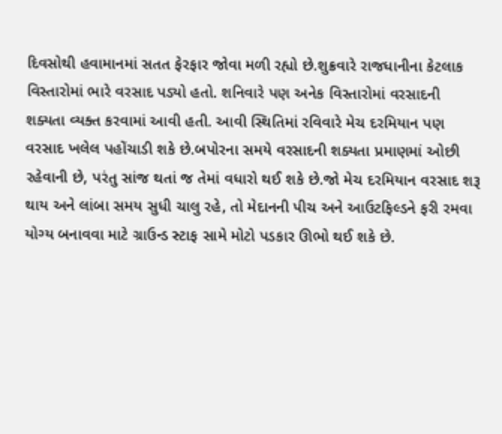દિવસોથી હવામાનમાં સતત ફેરફાર જોવા મળી રહ્યો છે.શુક્રવારે રાજધાનીના કેટલાક વિસ્તારોમાં ભારે વરસાદ પડ્યો હતો. શનિવારે પણ અનેક વિસ્તારોમાં વરસાદની શક્યતા વ્યક્ત કરવામાં આવી હતી. આવી સ્થિતિમાં રવિવારે મેચ દરમિયાન પણ વરસાદ ખલેલ પહોંચાડી શકે છે.બપોરના સમયે વરસાદની શક્યતા પ્રમાણમાં ઓછી રહેવાની છે, પરંતુ સાંજ થતાં જ તેમાં વધારો થઈ શકે છે.જો મેચ દરમિયાન વરસાદ શરૂ થાય અને લાંબા સમય સુધી ચાલુ રહે, તો મેદાનની પીચ અને આઉટફિલ્ડને ફરી રમવા યોગ્ય બનાવવા માટે ગ્રાઉન્ડ સ્ટાફ સામે મોટો પડકાર ઊભો થઈ શકે છે.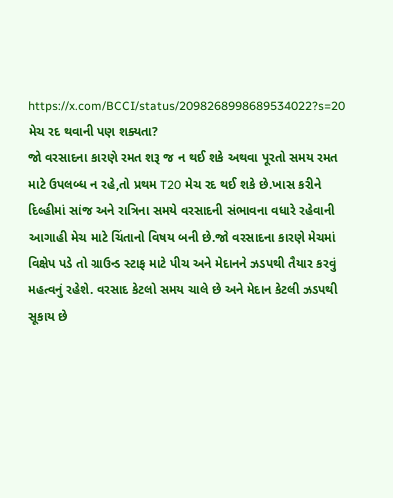https://x.com/BCCI/status/2098268998689534022?s=20
મેચ રદ થવાની પણ શક્યતા?
જો વરસાદના કારણે રમત શરૂ જ ન થઈ શકે અથવા પૂરતો સમય રમત માટે ઉપલબ્ધ ન રહે,તો પ્રથમ T20 મેચ રદ થઈ શકે છે.ખાસ કરીને દિલ્હીમાં સાંજ અને રાત્રિના સમયે વરસાદની સંભાવના વધારે રહેવાની આગાહી મેચ માટે ચિંતાનો વિષય બની છે.જો વરસાદના કારણે મેચમાં વિક્ષેપ પડે તો ગ્રાઉન્ડ સ્ટાફ માટે પીચ અને મેદાનને ઝડપથી તૈયાર કરવું મહત્વનું રહેશે. વરસાદ કેટલો સમય ચાલે છે અને મેદાન કેટલી ઝડપથી સૂકાય છે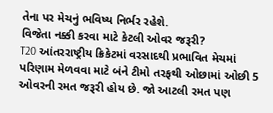તેના પર મેચનું ભવિષ્ય નિર્ભર રહેશે.
વિજેતા નક્કી કરવા માટે કેટલી ઓવર જરૂરી?
T20 આંતરરાષ્ટ્રીય ક્રિકેટમાં વરસાદથી પ્રભાવિત મેચમાં પરિણામ મેળવવા માટે બંને ટીમો તરફથી ઓછામાં ઓછી 5 ઓવરની રમત જરૂરી હોય છે. જો આટલી રમત પણ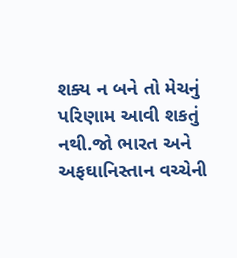શક્ય ન બને તો મેચનું પરિણામ આવી શકતું નથી.જો ભારત અને અફઘાનિસ્તાન વચ્ચેની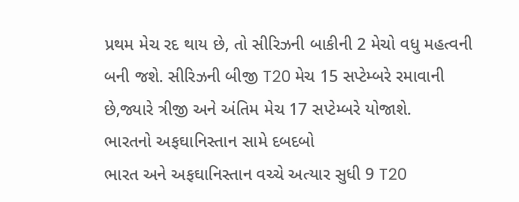પ્રથમ મેચ રદ થાય છે, તો સીરિઝની બાકીની 2 મેચો વધુ મહત્વની બની જશે. સીરિઝની બીજી T20 મેચ 15 સપ્ટેમ્બરે રમાવાની છે,જ્યારે ત્રીજી અને અંતિમ મેચ 17 સપ્ટેમ્બરે યોજાશે.
ભારતનો અફઘાનિસ્તાન સામે દબદબો
ભારત અને અફઘાનિસ્તાન વચ્ચે અત્યાર સુધી 9 T20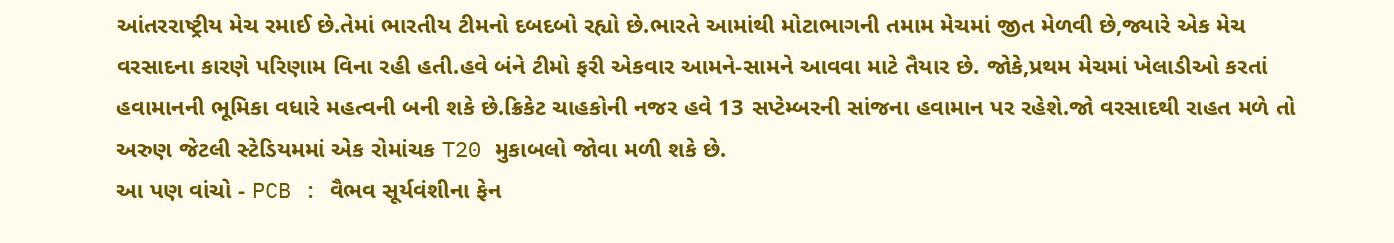આંતરરાષ્ટ્રીય મેચ રમાઈ છે.તેમાં ભારતીય ટીમનો દબદબો રહ્યો છે.ભારતે આમાંથી મોટાભાગની તમામ મેચમાં જીત મેળવી છે,જ્યારે એક મેચ વરસાદના કારણે પરિણામ વિના રહી હતી.હવે બંને ટીમો ફરી એકવાર આમને-સામને આવવા માટે તૈયાર છે. જોકે,પ્રથમ મેચમાં ખેલાડીઓ કરતાં હવામાનની ભૂમિકા વધારે મહત્વની બની શકે છે.ક્રિકેટ ચાહકોની નજર હવે 13 સપ્ટેમ્બરની સાંજના હવામાન પર રહેશે.જો વરસાદથી રાહત મળે તો અરુણ જેટલી સ્ટેડિયમમાં એક રોમાંચક T20 મુકાબલો જોવા મળી શકે છે.
આ પણ વાંચો - PCB : વૈભવ સૂર્યવંશીના ફેન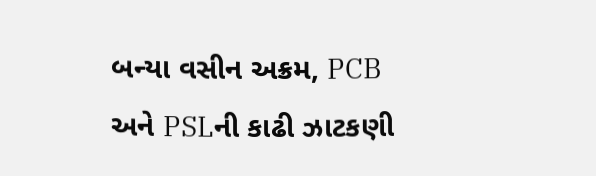બન્યા વસીન અક્રમ, PCB અને PSLની કાઢી ઝાટકણી